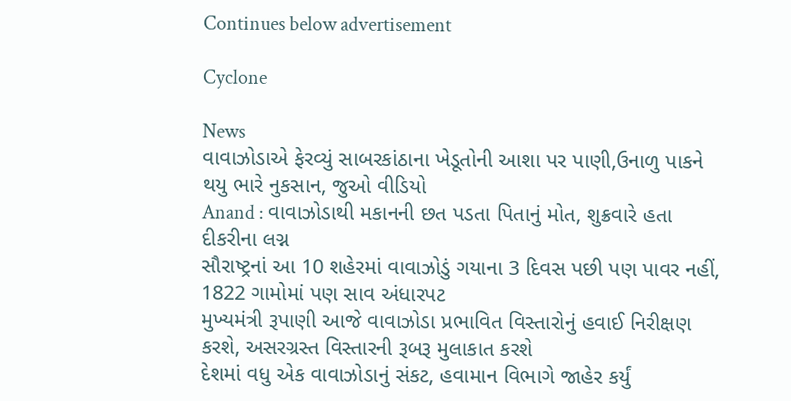Continues below advertisement

Cyclone

News
વાવાઝોડાએ ફેરવ્યું સાબરકાંઠાના ખેડૂતોની આશા પર પાણી,ઉનાળુ પાકને થયુ ભારે નુકસાન, જુઓ વીડિયો
Anand : વાવાઝોડાથી મકાનની છત પડતા પિતાનું મોત, શુક્રવારે હતા દીકરીના લગ્ન
સૌરાષ્ટ્રનાં આ 10 શહેરમાં વાવાઝોડું ગયાના 3 દિવસ પછી પણ પાવર નહીં, 1822 ગામોમાં પણ સાવ અંધારપટ
મુખ્યમંત્રી રૂપાણી આજે વાવાઝોડા પ્રભાવિત વિસ્તારોનું હવાઈ નિરીક્ષણ કરશે, અસરગ્રસ્ત વિસ્તારની રૂબરૂ મુલાકાત કરશે
દેશમાં વધુ એક વાવાઝોડાનું સંકટ, હવામાન વિભાગે જાહેર કર્યું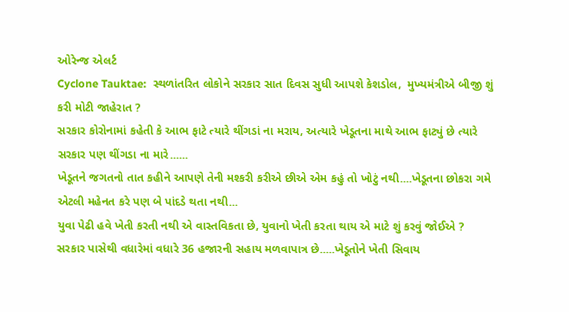ઓરેન્જ એલર્ટ
Cyclone Tauktae:  સ્થળાંતરિત લોકોને સરકાર સાત દિવસ સુધી આપશે કેશડોલ,  મુખ્યમંત્રીએ બીજી શું કરી મોટી જાહેરાત ?
સરકાર કોરોનામાં કહેતી કે આભ ફાટે ત્યારે થીંગડાં ના મરાય, અત્યારે ખેડૂતના માથે આભ ફાટ્યું છે ત્યારે સરકાર પણ થીંગડા ના મારે......
ખેડૂતને જગતનો તાત કહીને આપણે તેની મશ્કરી કરીએ છીએ એમ કહું તો ખોટું નથી....ખેડૂતના છોકરા ગમે એટલી મહેનત કરે પણ બે પાંદડે થતા નથી...
યુવા પેઢી હવે ખેતી કરતી નથી એ વાસ્તવિકતા છે, યુવાનો ખેતી કરતા થાય એ માટે શું કરવું જોઈએ ?
સરકાર પાસેથી વધારેમાં વધારે 36 હજારની સહાય મળવાપાત્ર છે.....ખેડૂતોને ખેતી સિવાય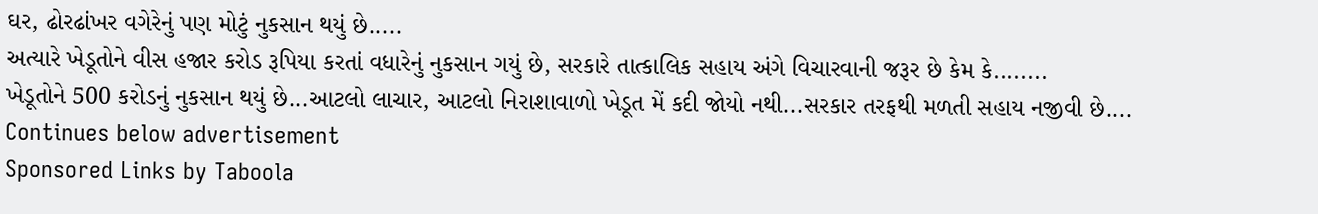ઘર, ઢોરઢાંખર વગેરેનું પણ મોટું નુકસાન થયું છે.....
અત્યારે ખેડૂતોને વીસ હજાર કરોડ રૂપિયા કરતાં વધારેનું નુકસાન ગયું છે, સરકારે તાત્કાલિક સહાય અંગે વિચારવાની જરૂર છે કેમ કે........
ખેડૂતોને 500 કરોડનું નુકસાન થયું છે...આટલો લાચાર, આટલો નિરાશાવાળો ખેડૂત મેં કદી જોયો નથી...સરકાર તરફથી મળતી સહાય નજીવી છે....
Continues below advertisement
Sponsored Links by Taboola